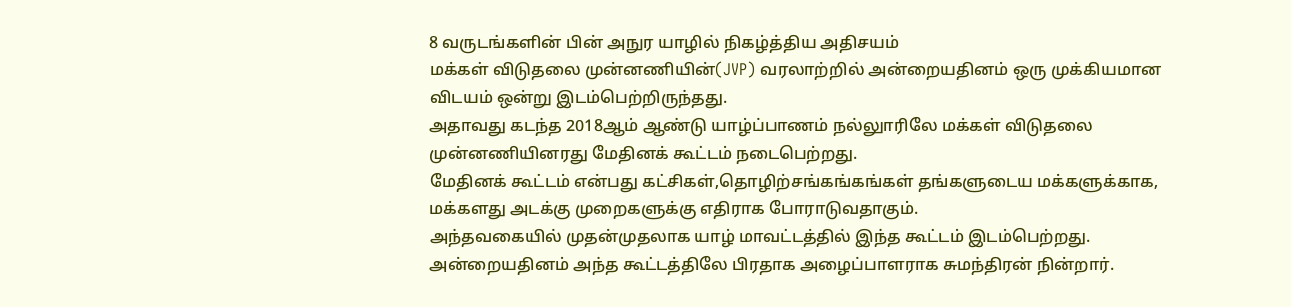8 வருடங்களின் பின் அநுர யாழில் நிகழ்த்திய அதிசயம்
மக்கள் விடுதலை முன்னணியின்(JVP) வரலாற்றில் அன்றையதினம் ஒரு முக்கியமான விடயம் ஒன்று இடம்பெற்றிருந்தது.
அதாவது கடந்த 2018ஆம் ஆண்டு யாழ்ப்பாணம் நல்லுாரிலே மக்கள் விடுதலை முன்னணியினரது மேதினக் கூட்டம் நடைபெற்றது.
மேதினக் கூட்டம் என்பது கட்சிகள்,தொழிற்சங்கங்கங்கள் தங்களுடைய மக்களுக்காக, மக்களது அடக்கு முறைகளுக்கு எதிராக போராடுவதாகும்.
அந்தவகையில் முதன்முதலாக யாழ் மாவட்டத்தில் இந்த கூட்டம் இடம்பெற்றது. அன்றையதினம் அந்த கூட்டத்திலே பிரதாக அழைப்பாளராக சுமந்திரன் நின்றார்.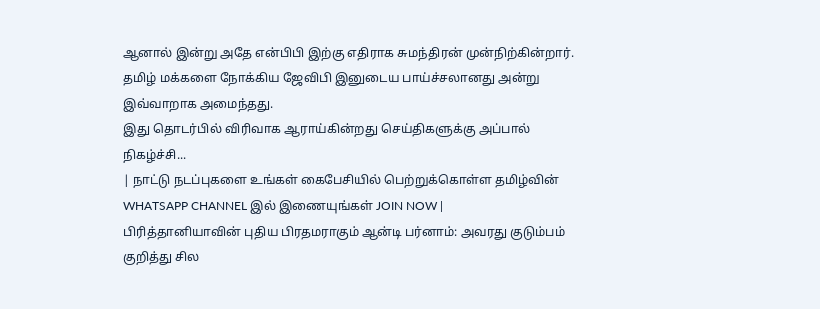ஆனால் இன்று அதே என்பிபி இற்கு எதிராக சுமந்திரன் முன்நிற்கின்றார்.
தமிழ் மக்களை நோக்கிய ஜேவிபி இனுடைய பாய்ச்சலானது அன்று இவ்வாறாக அமைந்தது.
இது தொடர்பில் விரிவாக ஆராய்கின்றது செய்திகளுக்கு அப்பால் நிகழ்ச்சி...
| நாட்டு நடப்புகளை உங்கள் கைபேசியில் பெற்றுக்கொள்ள தமிழ்வின் WHATSAPP CHANNEL இல் இணையுங்கள் JOIN NOW |
பிரித்தானியாவின் புதிய பிரதமராகும் ஆன்டி பர்னாம்: அவரது குடும்பம் குறித்து சில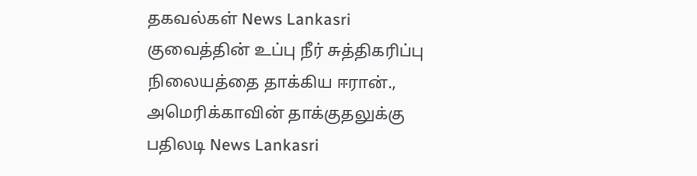தகவல்கள் News Lankasri
குவைத்தின் உப்பு நீர் சுத்திகரிப்பு நிலையத்தை தாக்கிய ஈரான்., அமெரிக்காவின் தாக்குதலுக்கு பதிலடி News Lankasri